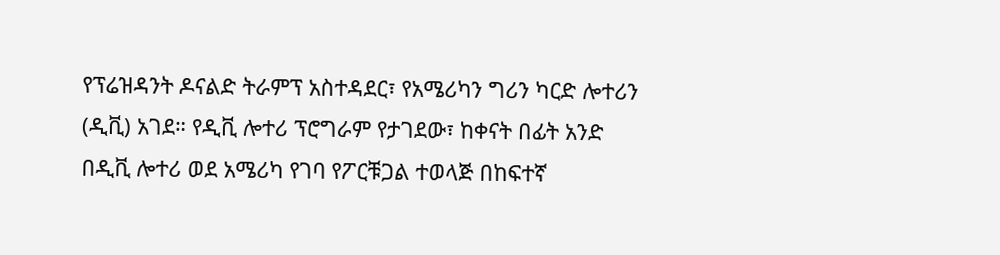የፕሬዝዳንት ዶናልድ ትራምፕ አስተዳደር፣ የአሜሪካን ግሪን ካርድ ሎተሪን (ዲቪ) አገደ። የዲቪ ሎተሪ ፕሮግራም የታገደው፣ ከቀናት በፊት አንድ በዲቪ ሎተሪ ወደ አሜሪካ የገባ የፖርቹጋል ተወላጅ በከፍተኛ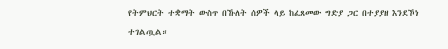የትምህርት ተቋማት ውስጥ በኹለት ሰዎች ላይ ከፈጸመው ግድያ ጋር በተያያዘ እንደኾነ ተገልጧል።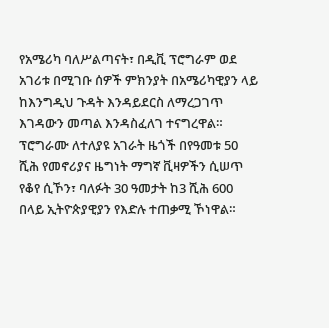የአሜሪካ ባለሥልጣናት፣ በዲቪ ፕሮግራም ወደ አገሪቱ በሚገቡ ሰዎች ምክንያት በአሜሪካዊያን ላይ ከእንግዲህ ጉዳት እንዳይደርስ ለማረጋገጥ እገዳውን መጣል እንዳስፈለገ ተናግረዋል።
ፕሮግራሙ ለተለያዩ አገራት ዜጎች በየዓመቱ 50 ሺሕ የመኖሪያና ዜግነት ማግኛ ቪዛዎችን ሲሠጥ የቆየ ሲኾን፣ ባለፉት 30 ዓመታት ከ3 ሺሕ 600 በላይ ኢትዮጵያዊያን የእድሉ ተጠቃሚ ኾነዋል።